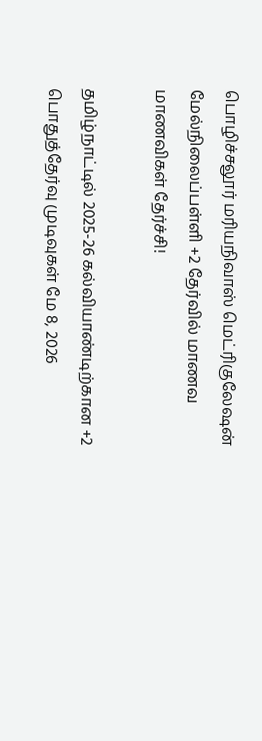பொழிச்சலூர் மரியநிவாஸ் மெட்ரிகுலேஷன் மேல்நிலைப்பள்ளி +2 தேர்வில் மாணவ மாணவிகள் தேர்ச்சி!

தமிழ்நாட்டில் 2025-26 கல்வியாண்டிற்கான +2 பொதுத்தேர்வு முடிவுகள் மே 8, 2026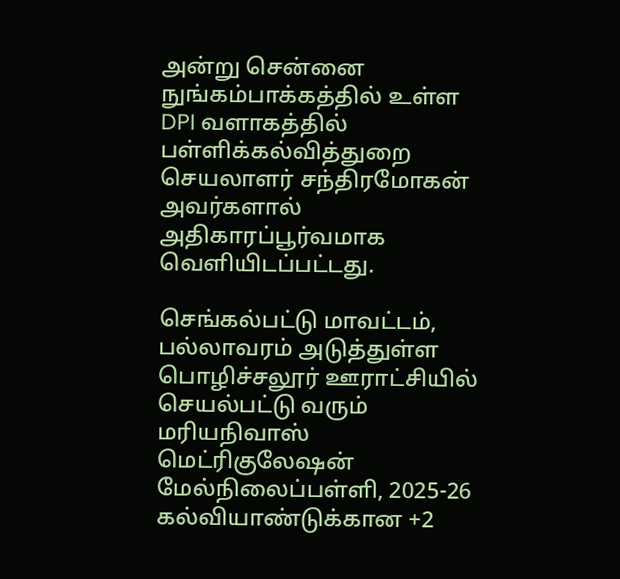அன்று சென்னை நுங்கம்பாக்கத்தில் உள்ள DPI வளாகத்தில் பள்ளிக்கல்வித்துறை செயலாளர் சந்திரமோகன் அவர்களால் அதிகாரப்பூர்வமாக வெளியிடப்பட்டது.

செங்கல்பட்டு மாவட்டம், பல்லாவரம் அடுத்துள்ள பொழிச்சலூர் ஊராட்சியில் செயல்பட்டு வரும் மரியநிவாஸ் மெட்ரிகுலேஷன் மேல்நிலைப்பள்ளி, 2025-26 கல்வியாண்டுக்கான +2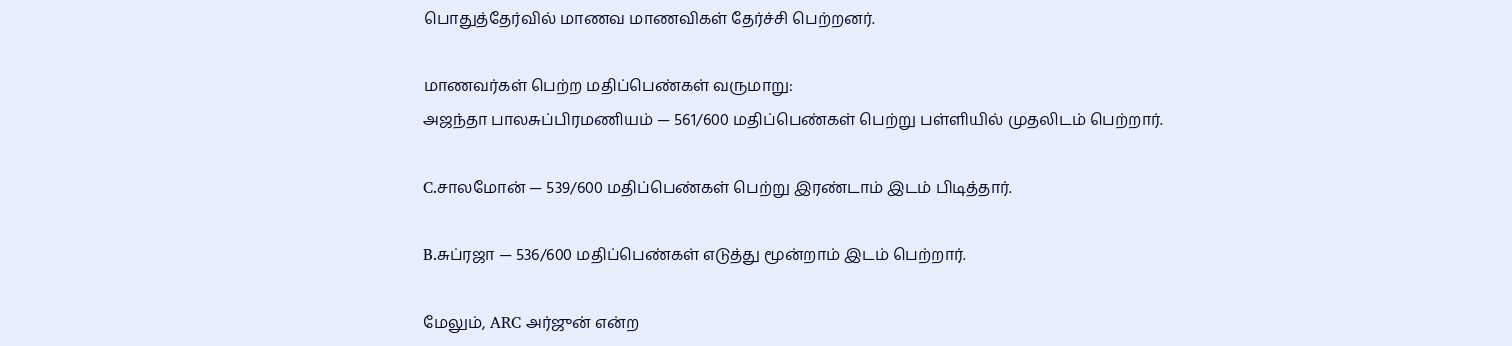பொதுத்தேர்வில் மாணவ மாணவிகள் தேர்ச்சி பெற்றனர்.

மாணவர்கள் பெற்ற மதிப்பெண்கள் வருமாறு:
அஜந்தா பாலசுப்பிரமணியம் — 561/600 மதிப்பெண்கள் பெற்று பள்ளியில் முதலிடம் பெற்றார்.

C.சாலமோன் — 539/600 மதிப்பெண்கள் பெற்று இரண்டாம் இடம் பிடித்தார்.

B.சுப்ரஜா — 536/600 மதிப்பெண்கள் எடுத்து மூன்றாம் இடம் பெற்றார்.

மேலும், ARC அர்ஜுன் என்ற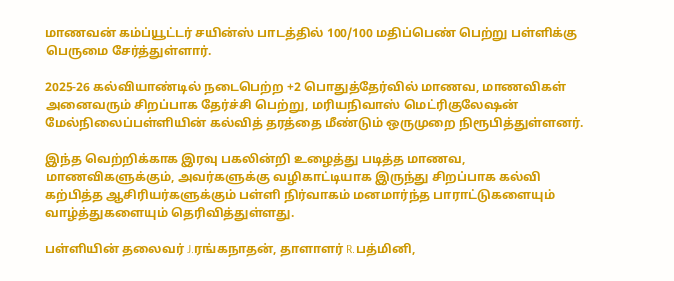மாணவன் கம்ப்யூட்டர் சயின்ஸ் பாடத்தில் 100/100 மதிப்பெண் பெற்று பள்ளிக்கு பெருமை சேர்த்துள்ளார்.

2025-26 கல்வியாண்டில் நடைபெற்ற +2 பொதுத்தேர்வில் மாணவ, மாணவிகள் அனைவரும் சிறப்பாக தேர்ச்சி பெற்று, மரியநிவாஸ் மெட்ரிகுலேஷன் மேல்நிலைப்பள்ளியின் கல்வித் தரத்தை மீண்டும் ஒருமுறை நிரூபித்துள்ளனர்.

இந்த வெற்றிக்காக இரவு பகலின்றி உழைத்து படித்த மாணவ, மாணவிகளுக்கும், அவர்களுக்கு வழிகாட்டியாக இருந்து சிறப்பாக கல்வி கற்பித்த ஆசிரியர்களுக்கும் பள்ளி நிர்வாகம் மனமார்ந்த பாராட்டுகளையும் வாழ்த்துகளையும் தெரிவித்துள்ளது.

பள்ளியின் தலைவர் J.ரங்கநாதன், தாளாளர் R.பத்மினி,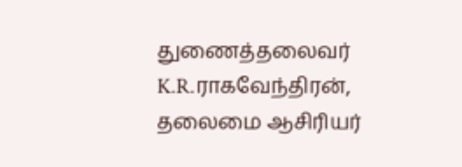துணைத்தலைவர் K.R.ராகவேந்திரன், தலைமை ஆசிரியர்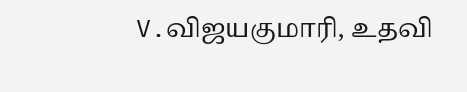V.விஜயகுமாரி, உதவி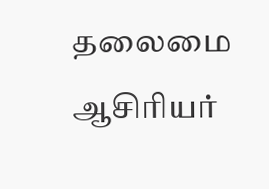தலைமை ஆசிரியர்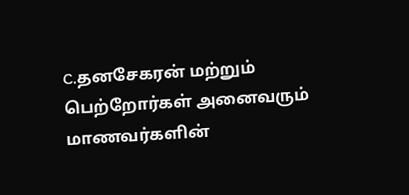C.தனசேகரன் மற்றும் பெற்றோர்கள் அனைவரும் மாணவர்களின்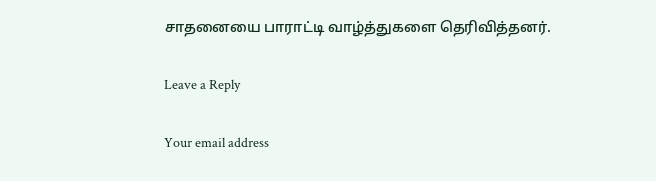சாதனையை பாராட்டி வாழ்த்துகளை தெரிவித்தனர்.

Leave a Reply

Your email address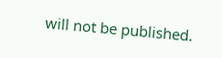will not be published.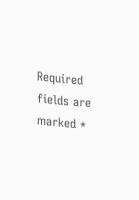Required fields are marked *